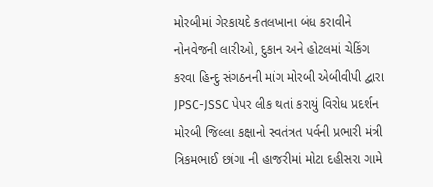મોરબીમાં ગેરકાયદે કતલખાના બંધ કરાવીને નોનવેજની લારીઓ, દુકાન અને હોટલમાં ચેકિંગ કરવા હિન્દુ સંગઠનની માંગ મોરબી એબીવીપી દ્વારા JPSC-JSSC પેપર લીક થતાં કરાયું વિરોધ પ્રદર્શન મોરબી જિલ્લા કક્ષાનો સ્વતંત્રત પર્વની પ્રભારી મંત્રી ત્રિકમભાઈ છાંગા ની હાજરીમાં મોટા દહીસરા ગામે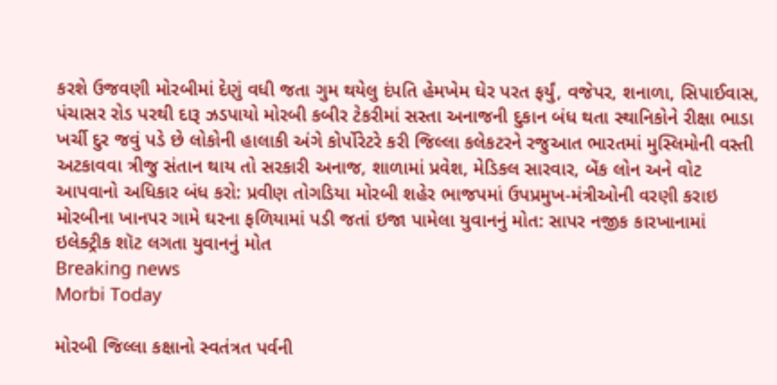કરશે ઉજવણી મોરબીમાં દેણું વધી જતા ગુમ થયેલુ દંપતિ હેમખેમ ઘેર પરત ફર્યું, વજેપર, શનાળા, સિપાઈવાસ, પંચાસર રોડ પરથી દારૂ ઝડપાયો મોરબી કબીર ટેકરીમાં સસ્તા અનાજની દુકાન બંધ થતા સ્થાનિકોને રીક્ષા ભાડા ખર્ચી દુર જવું પડે છે લોકોની હાલાકી અંગે કોર્પોરેટરે કરી જિલ્લા કલેકટરને રજુઆત ભારતમાં મુસ્લિમોની વસ્તી અટકાવવા ત્રીજુ સંતાન થાય તો સરકારી અનાજ, શાળામાં પ્રવેશ, મેડિકલ સારવાર, બેંક લોન અને વોટ આપવાનો અધિકાર બંધ કરો: પ્રવીણ તોગડિયા મોરબી શહેર ભાજપમાં ઉપપ્રમુખ-મંત્રીઓની વરણી કરાઇ મોરબીના ખાનપર ગામે ઘરના ફળિયામાં પડી જતાં ઇજા પામેલા યુવાનનું મોત: સાપર નજીક કારખાનામાં ઇલેક્ટ્રીક શૉટ લગતા યુવાનનું મોત
Breaking news
Morbi Today

મોરબી જિલ્લા કક્ષાનો સ્વતંત્રત પર્વની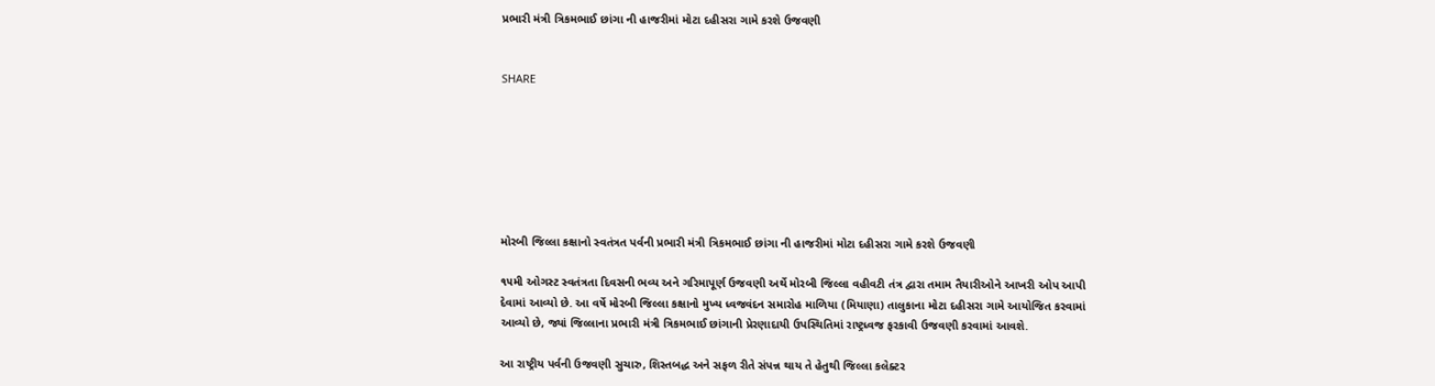પ્રભારી મંત્રી ત્રિકમભાઈ છાંગા ની હાજરીમાં મોટા દહીસરા ગામે કરશે ઉજવણી


SHARE







મોરબી જિલ્લા કક્ષાનો સ્વતંત્રત પર્વની પ્રભારી મંત્રી ત્રિકમભાઈ છાંગા ની હાજરીમાં મોટા દહીસરા ગામે કરશે ઉજવણી

૧૫મી ઓગસ્ટ સ્વતંત્રતા દિવસની ભવ્ય અને ગરિમાપૂર્ણ ઉજવણી અર્થે મોરબી જિલ્લા વહીવટી તંત્ર દ્વારા તમામ તૈયારીઓને આખરી ઓપ આપી દેવામાં આવ્યો છે. આ વર્ષે મોરબી જિલ્લા કક્ષાનો મુખ્ય ધ્વજવંદન સમારોહ માળિયા (મિયાણા) તાલુકાના મોટા દહીસરા ગામે આયોજિત કરવામાં આવ્યો છે, જ્યાં જિલ્લાના પ્રભારી મંત્રી ત્રિકમભાઈ છાંગાની પ્રેરણાદાયી ઉપસ્થિતિમાં રાષ્ટ્રધ્વજ ફરકાવી ઉજવણી કરવામાં આવશે.

આ રાષ્ટ્રીય પર્વની ઉજવણી સુચારુ, શિસ્તબદ્ધ અને સફળ રીતે સંપન્ન થાય તે હેતુથી જિલ્લા કલેક્ટર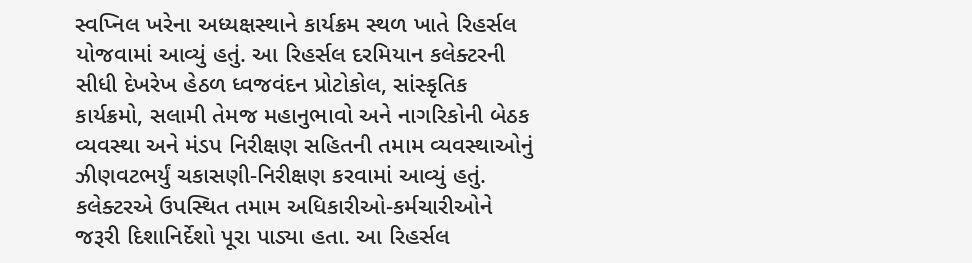સ્વપ્નિલ ખરેના અધ્યક્ષસ્થાને કાર્યક્રમ સ્થળ ખાતે રિહર્સલ યોજવામાં આવ્યું હતું. આ રિહર્સલ દરમિયાન કલેક્ટરની સીધી દેખરેખ હેઠળ ધ્વજવંદન પ્રોટોકોલ, સાંસ્કૃતિક કાર્યક્રમો, સલામી તેમજ મહાનુભાવો અને નાગરિકોની બેઠક વ્યવસ્થા અને મંડપ નિરીક્ષણ સહિતની તમામ વ્યવસ્થાઓનું ઝીણવટભર્યું ચકાસણી-નિરીક્ષણ કરવામાં આવ્યું હતું. કલેક્ટરએ ઉપસ્થિત તમામ અધિકારીઓ-કર્મચારીઓને જરૂરી દિશાનિર્દેશો પૂરા પાડ્યા હતા. આ રિહર્સલ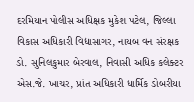દરમિયાન પોલીસ અધિક્ષક મુકેશ પટેલ, જિલ્લા વિકાસ અધિકારી વિદ્યાસાગર, નાયબ વન સંરક્ષક ડો. સુનિલકુમાર બેરવાલ, નિવાસી અધિક કલેક્ટર એસ.જે. ખાચર, પ્રાંત અધિકારી ધાર્મિક ડોબરીયા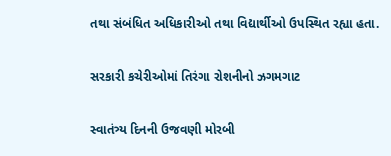તથા સંબંધિત અધિકારીઓ તથા વિદ્યાર્થીઓ ઉપસ્થિત રહ્યા હતા.

સરકારી કચેરીઓમાં તિરંગા રોશનીનો ઝગમગાટ

સ્વાતંત્ર્ય દિનની ઉજવણી મોરબી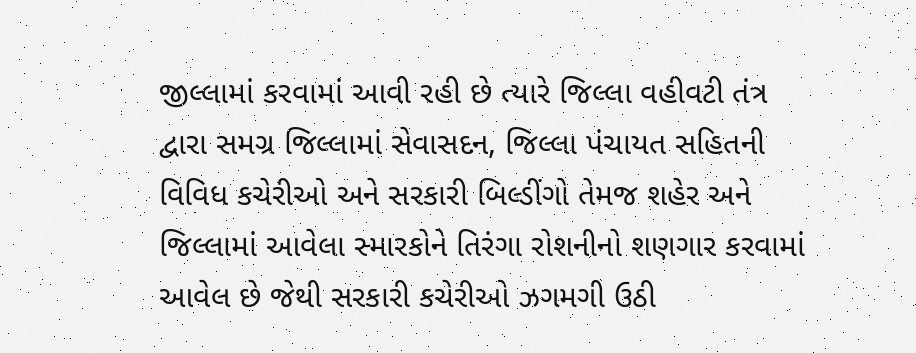જીલ્લામાં કરવામાં આવી રહી છે ત્યારે જિલ્લા વહીવટી તંત્ર દ્વારા સમગ્ર જિલ્લામાં સેવાસદન, જિલ્લા પંચાયત સહિતની વિવિધ કચેરીઓ અને સરકારી બિલ્ડીંગો તેમજ શહેર અને જિલ્લામાં આવેલા સ્મારકોને તિરંગા રોશનીનો શણગાર કરવામાં આવેલ છે જેથી સરકારી કચેરીઓ ઝગમગી ઉઠી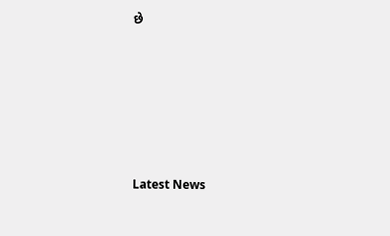છે






Latest News